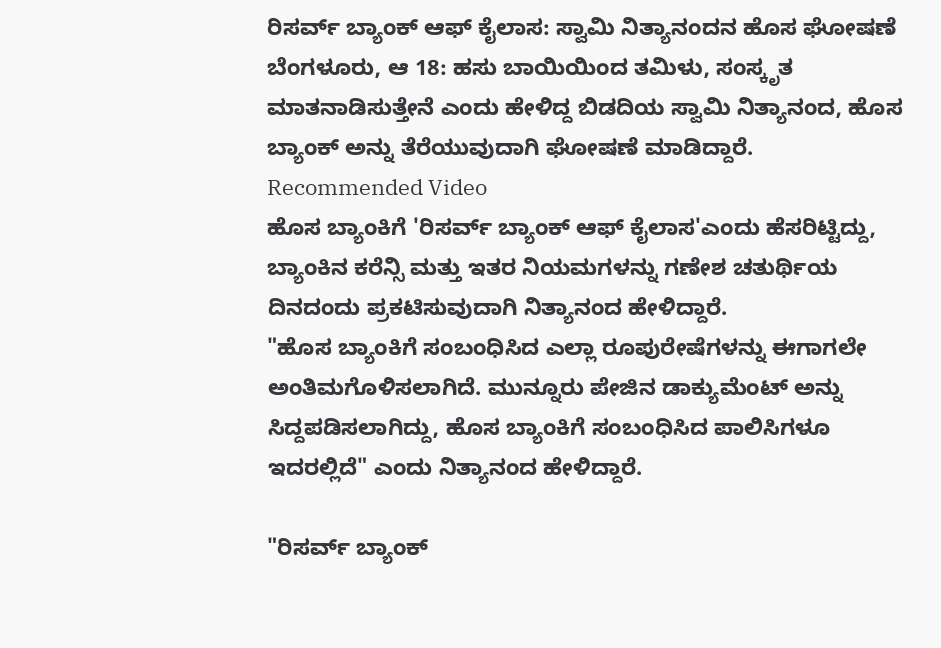ರಿಸರ್ವ್ ಬ್ಯಾಂಕ್ ಆಫ್ ಕೈಲಾಸ: ಸ್ವಾಮಿ ನಿತ್ಯಾನಂದನ ಹೊಸ ಘೋಷಣೆ
ಬೆಂಗಳೂರು, ಆ 18: ಹಸು ಬಾಯಿಯಿಂದ ತಮಿಳು, ಸಂಸ್ಕೃತ ಮಾತನಾಡಿಸುತ್ತೇನೆ ಎಂದು ಹೇಳಿದ್ದ ಬಿಡದಿಯ ಸ್ವಾಮಿ ನಿತ್ಯಾನಂದ, ಹೊಸ ಬ್ಯಾಂಕ್ ಅನ್ನು ತೆರೆಯುವುದಾಗಿ ಘೋಷಣೆ ಮಾಡಿದ್ದಾರೆ.
Recommended Video
ಹೊಸ ಬ್ಯಾಂಕಿಗೆ 'ರಿಸರ್ವ್ ಬ್ಯಾಂಕ್ ಆಫ್ ಕೈಲಾಸ'ಎಂದು ಹೆಸರಿಟ್ಟಿದ್ದು, ಬ್ಯಾಂಕಿನ ಕರೆನ್ಸಿ ಮತ್ತು ಇತರ ನಿಯಮಗಳನ್ನು ಗಣೇಶ ಚತುರ್ಥಿಯ ದಿನದಂದು ಪ್ರಕಟಿಸುವುದಾಗಿ ನಿತ್ಯಾನಂದ ಹೇಳಿದ್ದಾರೆ.
"ಹೊಸ ಬ್ಯಾಂಕಿಗೆ ಸಂಬಂಧಿಸಿದ ಎಲ್ಲಾ ರೂಪುರೇಷೆಗಳನ್ನು ಈಗಾಗಲೇ ಅಂತಿಮಗೊಳಿಸಲಾಗಿದೆ. ಮುನ್ನೂರು ಪೇಜಿನ ಡಾಕ್ಯುಮೆಂಟ್ ಅನ್ನು ಸಿದ್ದಪಡಿಸಲಾಗಿದ್ದು, ಹೊಸ ಬ್ಯಾಂಕಿಗೆ ಸಂಬಂಧಿಸಿದ ಪಾಲಿಸಿಗಳೂ ಇದರಲ್ಲಿದೆ" ಎಂದು ನಿತ್ಯಾನಂದ ಹೇಳಿದ್ದಾರೆ.

"ರಿಸರ್ವ್ ಬ್ಯಾಂಕ್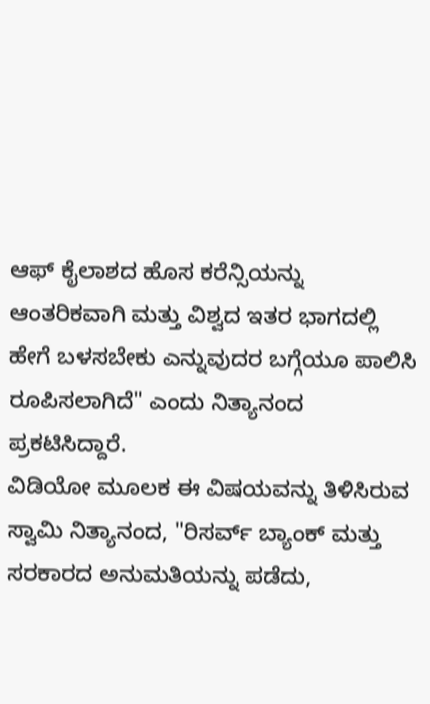ಆಫ್ ಕೈಲಾಶದ ಹೊಸ ಕರೆನ್ಸಿಯನ್ನು ಆಂತರಿಕವಾಗಿ ಮತ್ತು ವಿಶ್ವದ ಇತರ ಭಾಗದಲ್ಲಿ ಹೇಗೆ ಬಳಸಬೇಕು ಎನ್ನುವುದರ ಬಗ್ಗೆಯೂ ಪಾಲಿಸಿ ರೂಪಿಸಲಾಗಿದೆ" ಎಂದು ನಿತ್ಯಾನಂದ ಪ್ರಕಟಿಸಿದ್ದಾರೆ.
ವಿಡಿಯೋ ಮೂಲಕ ಈ ವಿಷಯವನ್ನು ತಿಳಿಸಿರುವ ಸ್ವಾಮಿ ನಿತ್ಯಾನಂದ, "ರಿಸರ್ವ್ ಬ್ಯಾಂಕ್ ಮತ್ತು ಸರಕಾರದ ಅನುಮತಿಯನ್ನು ಪಡೆದು,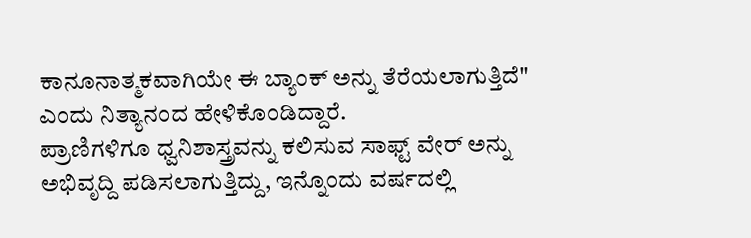ಕಾನೂನಾತ್ಮಕವಾಗಿಯೇ ಈ ಬ್ಯಾಂಕ್ ಅನ್ನು ತೆರೆಯಲಾಗುತ್ತಿದೆ" ಎಂದು ನಿತ್ಯಾನಂದ ಹೇಳಿಕೊಂಡಿದ್ದಾರೆ.
ಪ್ರಾಣಿಗಳಿಗೂ ಧ್ವನಿಶಾಸ್ತ್ರವನ್ನು ಕಲಿಸುವ ಸಾಫ್ಟ್ ವೇರ್ ಅನ್ನು ಅಭಿವೃದ್ದಿ ಪಡಿಸಲಾಗುತ್ತಿದ್ದು, ಇನ್ನೊಂದು ವರ್ಷದಲ್ಲಿ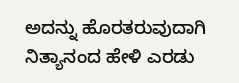ಅದನ್ನು ಹೊರತರುವುದಾಗಿ ನಿತ್ಯಾನಂದ ಹೇಳಿ ಎರಡು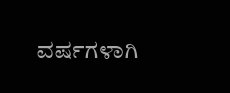ವರ್ಷಗಳಾಗಿ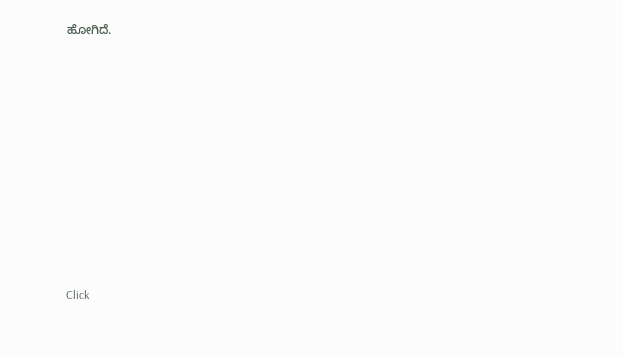ಹೋಗಿದೆ.












Click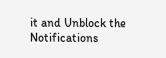it and Unblock the Notifications